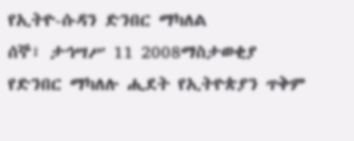የኢትዮ-ሱዳን ድንበር ማካለል
ሰኞ፣ ታኅሣሥ 11 2008ማስታወቂያ
የድንበር ማካለሉ ሒደት የኢትዮጵያን ጥቅም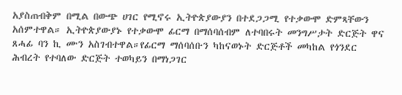አያስጠብቅም በሚል በውጭ ሀገር የሚኖሩ ኢትዮጵያውያን በተደጋጋሚ የተቃውሞ ድምጻቸውን አሰምተዋል። ኢትዮጵያውያኑ የተቃውሞ ፊርማ በማሰባሰብም ለተባበሩት መንግሥታት ድርጅት ዋና ጸሓፊ ባን ኪ ሙን አስገብተዋል።የፊርማ ማሰባሰቡን ካከናወኑት ድርጅቶች መካከል የጎንደር ሕብረት የተባለው ድርጅት ተወካይን በማነጋገር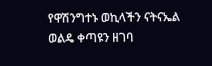የዋሽንግተኑ ወኪላችን ናትናኤል ወልዴ ቀጣዩን ዘገባ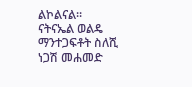ልኮልናል።
ናትናኤል ወልዴ
ማንተጋፍቶት ስለሺ
ነጋሽ መሐመድ